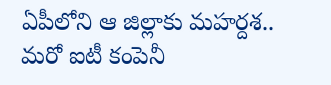ఏపీలోని ఆ జిల్లాకు మహర్దశ.. మరో ఐటీ కంపెనీ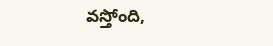వస్తోంది,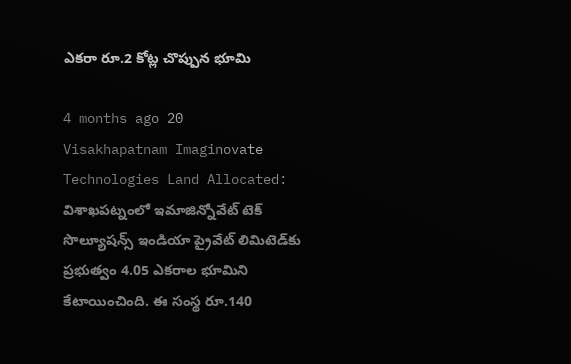ఎకరా రూ.2 కోట్ల చొప్పున భూమి

4 months ago 20
Visakhapatnam Imaginovate Technologies Land Allocated: విశాఖపట్నంలో ఇమాజిన్నోవేట్‌ టెక్‌ సొల్యూషన్స్‌ ఇండియా ప్రైవేట్‌ లిమిటెడ్‌కు ప్రభుత్వం 4.05 ఎకరాల భూమిని కేటాయించింది. ఈ సంస్థ రూ.140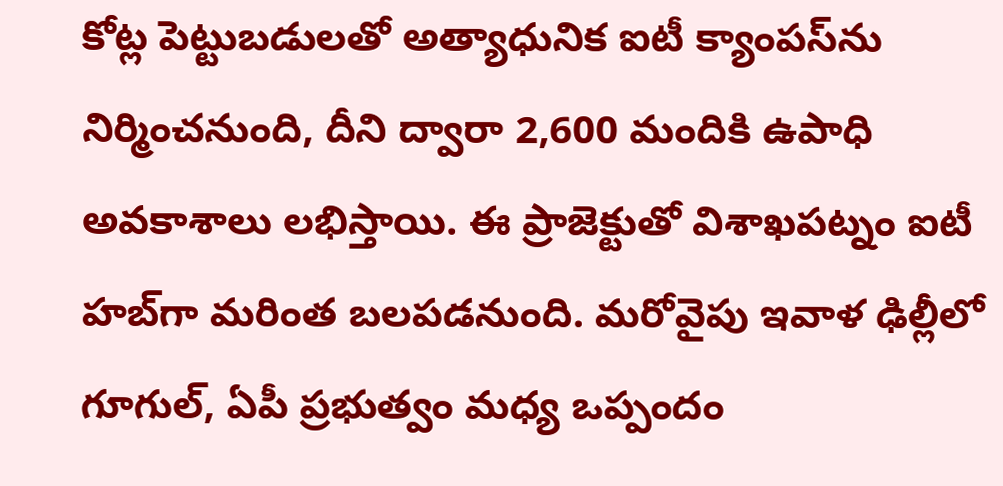కోట్ల పెట్టుబడులతో అత్యాధునిక ఐటీ క్యాంపస్‌ను నిర్మించనుంది, దీని ద్వారా 2,600 మందికి ఉపాధి అవకాశాలు లభిస్తాయి. ఈ ప్రాజెక్టుతో విశాఖపట్నం ఐటీ హబ్‌గా మరింత బలపడనుంది. మరోవైపు ఇవాళ ఢిల్లీలో గూగుల్, ఏపీ ప్రభుత్వం మధ్య ఒప్పందం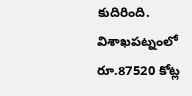కుదిరింది. విశాఖపట్నంలో రూ.87520 కోట్ల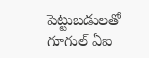పెట్టుబడులతో గూగుల్ ఏఐ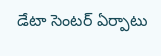డేటా సెంటర్ ఏర్పాటు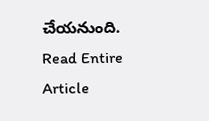చేయనుంది.
Read Entire Article